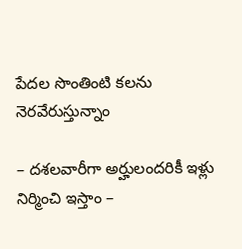పేదల సొంతింటి కలను నెరవేరుస్తున్నాం

– దశలవారీగా అర్హులందరికీ ఇళ్లు నిర్మించి ఇస్తాం –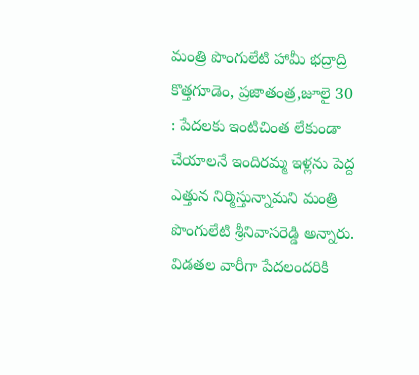మంత్రి పొంగులేటి హామీ భద్రాద్రి కొత్తగూడెం, ప్రజాతంత్ర,జూలై 30 : పేదలకు ఇంటిచింత లేకుండా చేయాలనే ఇందిరమ్మ ఇళ్లను పెద్ద ఎత్తున నిర్మిస్తున్నామని మంత్రి పొంగులేటి శ్రీనివాసరెడ్డి అన్నారు. విడతల వారీగా పేదలందరికి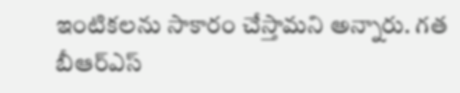ఇంటికలను సాకారం చేస్తామని అన్నారు. గత బీఆర్ఎస్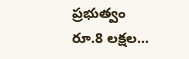ప్రభుత్వం రూ.8 లక్షల…